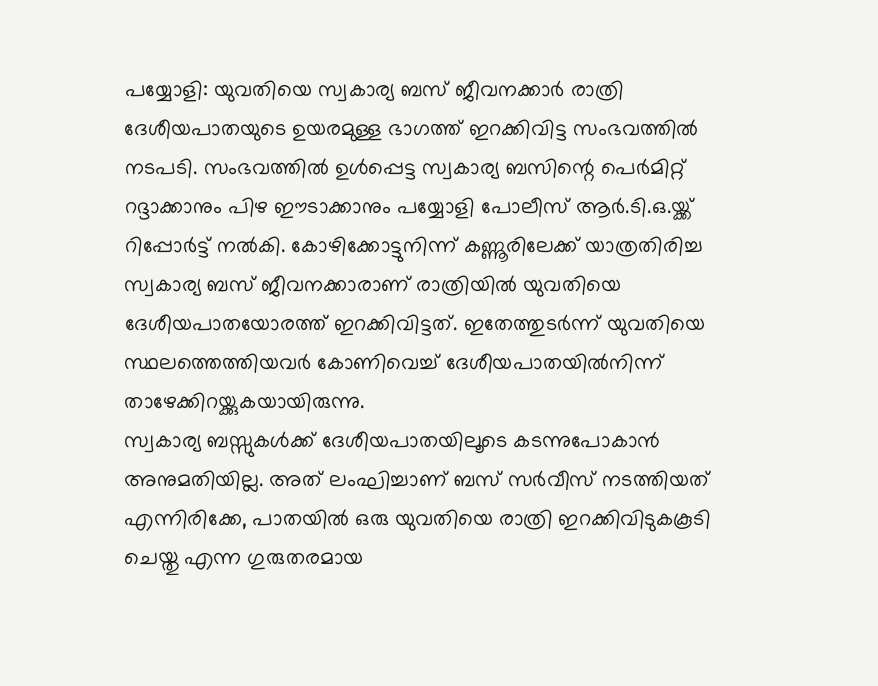പയ്യോളി: യുവതിയെ സ്വകാര്യ ബസ് ജീവനക്കാർ രാത്രി ദേശീയപാതയുടെ ഉയരമുള്ള ഭാഗത്ത് ഇറക്കിവിട്ട സംഭവത്തിൽ നടപടി. സംഭവത്തിൽ ഉൾപ്പെട്ട സ്വകാര്യ ബസിന്റെ പെർമിറ്റ് റദ്ദാക്കാനും പിഴ ഈടാക്കാനും പയ്യോളി പോലീസ് ആർ.ടി.ഒ.യ്ക്ക് റിപ്പോർട്ട് നൽകി. കോഴിക്കോട്ടുനിന്ന് കണ്ണൂരിലേക്ക് യാത്രതിരിച്ച സ്വകാര്യ ബസ് ജീവനക്കാരാണ് രാത്രിയിൽ യുവതിയെ ദേശീയപാതയോരത്ത് ഇറക്കിവിട്ടത്. ഇതേത്തുടർന്ന് യുവതിയെ സ്ഥലത്തെത്തിയവർ കോണിവെച്ച് ദേശീയപാതയിൽനിന്ന് താഴേക്കിറയ്ക്കുകയായിരുന്നു.
സ്വകാര്യ ബസ്സുകൾക്ക് ദേശീയപാതയിലൂടെ കടന്നുപോകാൻ അനുമതിയില്ല. അത് ലംഘിച്ചാണ് ബസ് സർവീസ് നടത്തിയത് എന്നിരിക്കേ, പാതയിൽ ഒരു യുവതിയെ രാത്രി ഇറക്കിവിടുകകൂടി ചെയ്തു എന്ന ഗുരുതരമായ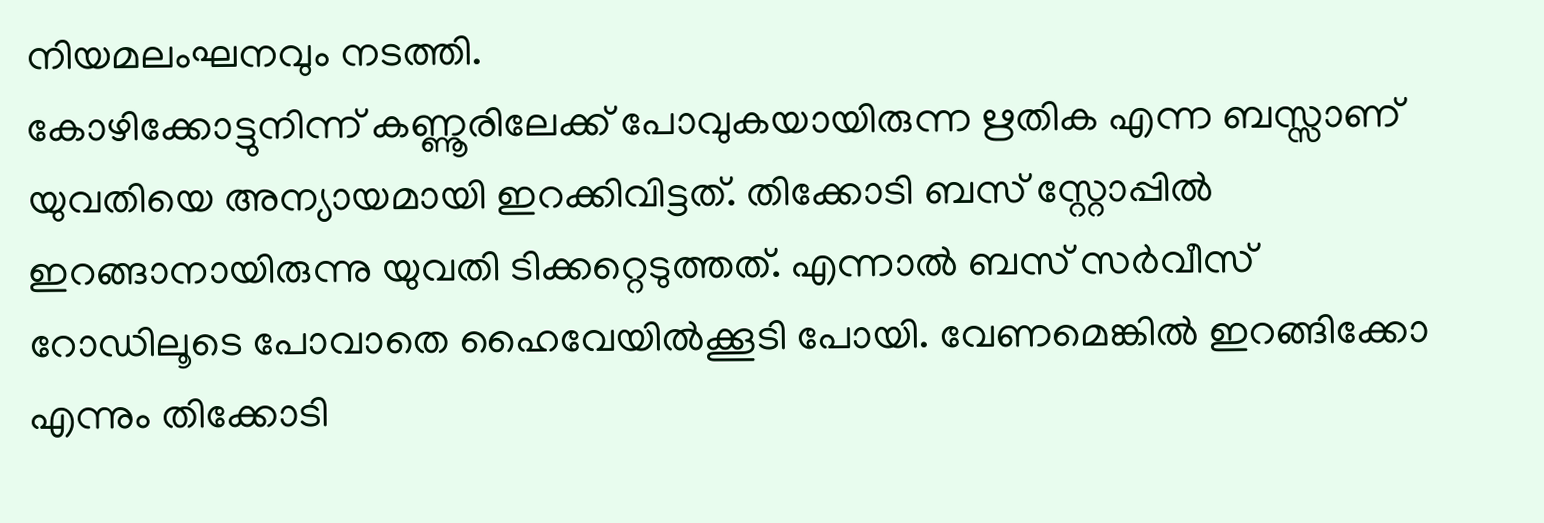നിയമലംഘനവും നടത്തി.
കോഴിക്കോട്ടുനിന്ന് കണ്ണൂരിലേക്ക് പോവുകയായിരുന്ന ഋതിക എന്ന ബസ്സാണ് യുവതിയെ അന്യായമായി ഇറക്കിവിട്ടത്. തിക്കോടി ബസ് സ്റ്റോപ്പിൽ ഇറങ്ങാനായിരുന്നു യുവതി ടിക്കറ്റെടുത്തത്. എന്നാൽ ബസ് സർവീസ് റോഡിലൂടെ പോവാതെ ഹൈവേയിൽക്കൂടി പോയി. വേണമെങ്കിൽ ഇറങ്ങിക്കോ എന്നും തിക്കോടി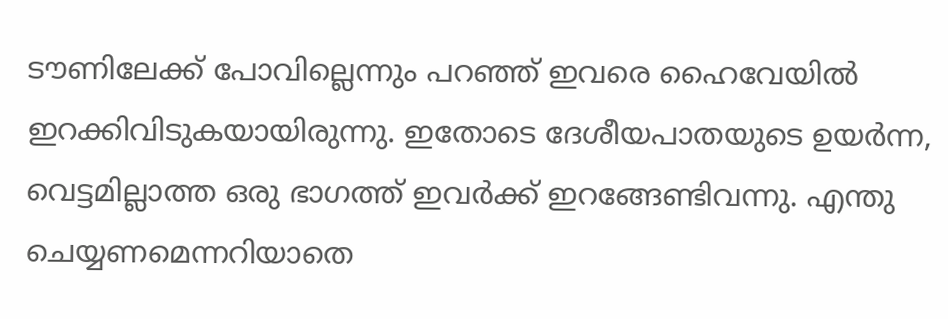ടൗണിലേക്ക് പോവില്ലെന്നും പറഞ്ഞ് ഇവരെ ഹൈവേയിൽ ഇറക്കിവിടുകയായിരുന്നു. ഇതോടെ ദേശീയപാതയുടെ ഉയർന്ന, വെട്ടമില്ലാത്ത ഒരു ഭാഗത്ത് ഇവർക്ക് ഇറങ്ങേണ്ടിവന്നു. എന്തു ചെയ്യണമെന്നറിയാതെ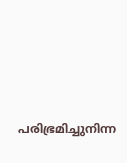പരിഭ്രമിച്ചുനിന്ന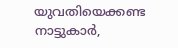യുവതിയെക്കണ്ട നാട്ടുകാർ,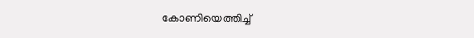കോണിയെത്തിച്ച്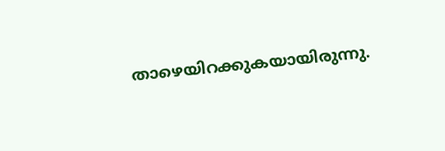താഴെയിറക്കുകയായിരുന്നു.